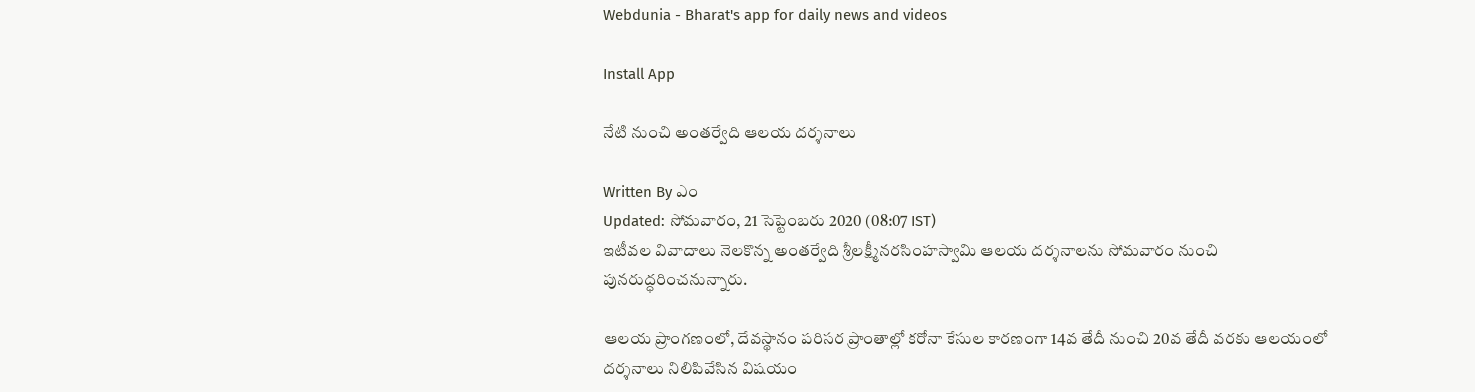Webdunia - Bharat's app for daily news and videos

Install App

నేటి నుంచి అంతర్వేది ఆలయ దర్శనాలు

Written By ఎం
Updated: సోమవారం, 21 సెప్టెంబరు 2020 (08:07 IST)
ఇటీవల వివాదాలు నెలకొన్న అంతర్వేది శ్రీలక్ష్మీనరసింహస్వామి ఆలయ దర్శనాలను సోమవారం నుంచి పునరుద్ధరించనున్నారు.

ఆలయ ప్రాంగణంలో, దేవస్థానం పరిసర ప్రాంతాల్లో కరోనా కేసుల కారణంగా 14వ తేదీ నుంచి 20వ తేదీ వరకు ఆలయంలో దర్శనాలు నిలిపివేసిన విషయం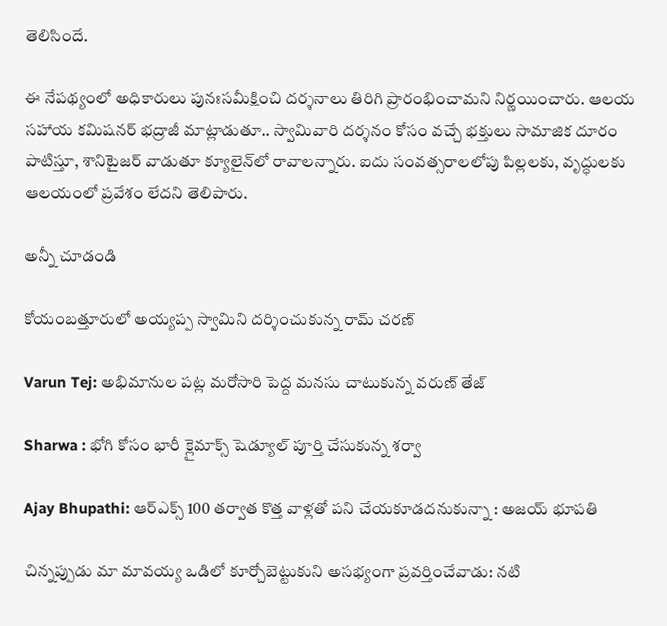తెలిసిందే.

ఈ నేపథ్యంలో అధికారులు పునఃసమీక్షించి దర్శనాలు తిరిగి ప్రారంభించామని నిర్ణయించారు. ఆలయ సహాయ కమిషనర్‌ భద్రాజీ మాట్లాడుతూ.. స్వామివారి దర్శనం కోసం వచ్చే భక్తులు సామాజిక దూరం పాటిస్తూ, శానిటైజర్‌ వాడుతూ క్యూలైన్‌లో రావాలన్నారు. ఐదు సంవత్సరాలలోపు పిల్లలకు, వృద్ధులకు ఆలయంలో ప్రవేశం లేదని తెలిపారు.

అన్నీ చూడండి

కోయంబత్తూరులో అయ్యప్ప స్వామిని దర్శించుకున్న రామ్ చరణ్

Varun Tej: అభిమానుల పట్ల మరోసారి పెద్ద మనసు చాటుకున్న వరుణ్ తేజ్

Sharwa : భోగి కోసం భారీ క్లైమాక్స్ షెడ్యూల్ పూర్తి చేసుకున్న శర్వా

Ajay Bhupathi: ఆర్‌ఎక్స్ 100 తర్వాత కొత్త వాళ్లతో పని చేయకూడదనుకున్నా : అజయ్ భూపతి

చిన్నప్పుడు మా మావయ్య ఒడిలో కూర్చోబెట్టుకుని అసభ్యంగా ప్రవర్తించేవాడు: నటి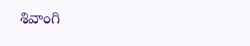శివాంగి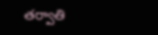తర్వాతి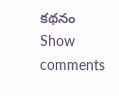కథనం
Show comments